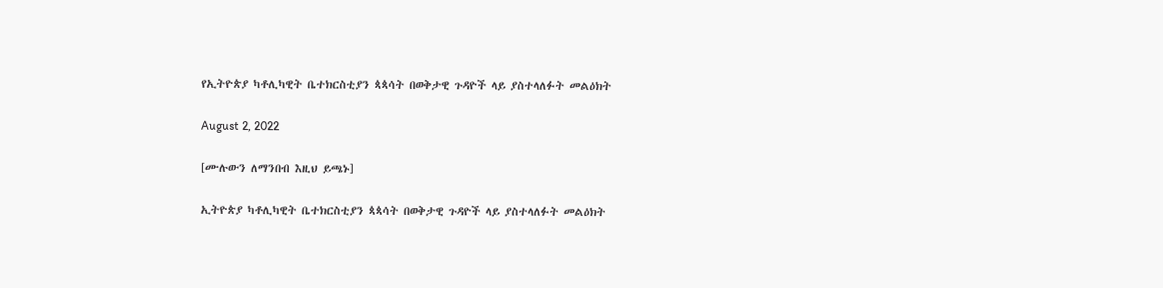የኢትዮጵያ ካቶሊካዊት ቤተክርስቲያን ጳጳሳት በወቅታዊ ጉዳዮች ላይ ያስተላለፉት መልዕክት

August 2, 2022

[ሙሉውን ለማንበብ እዚህ ይጫኑ]

ኢትዮጵያ ካቶሊካዊት ቤተክርስቲያን ጳጳሳት በወቅታዊ ጉዳዮች ላይ ያስተላለፉት መልዕክት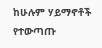ከሁሉም ሃይማኖቶች የተውጣጡ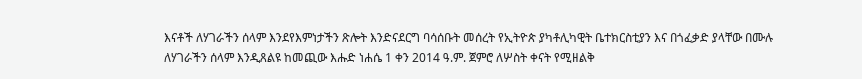እናቶች ለሃገራችን ሰላም እንደየእምነታችን ጽሎት እንድናደርግ ባሳሰቡት መሰረት የኢትዮጵ ያካቶሊካዊት ቤተክርስቲያን እና በጎፈቃድ ያላቸው በሙሉ ለሃገራችን ሰላም እንዲጸልዩ ከመጪው እሑድ ነሐሴ 1 ቀን 2014 ዓ.ም. ጀምሮ ለሦስት ቀናት የሚዘልቅ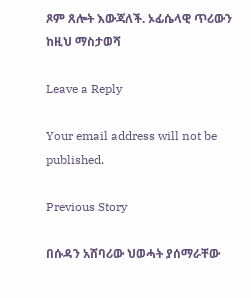ጾም ጸሎት እውጃለች. ኦፊሴላዊ ጥሪውን ከዚህ ማስታወሻ

Leave a Reply

Your email address will not be published.

Previous Story

በሱዳን አሸባሪው ህወሓት ያሰማራቸው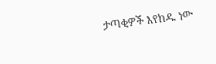ታጣቂዎች እየከዱ ነው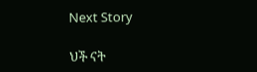Next Story

ህች ናት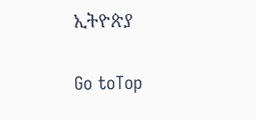ኢትዮጵያ

Go toTop